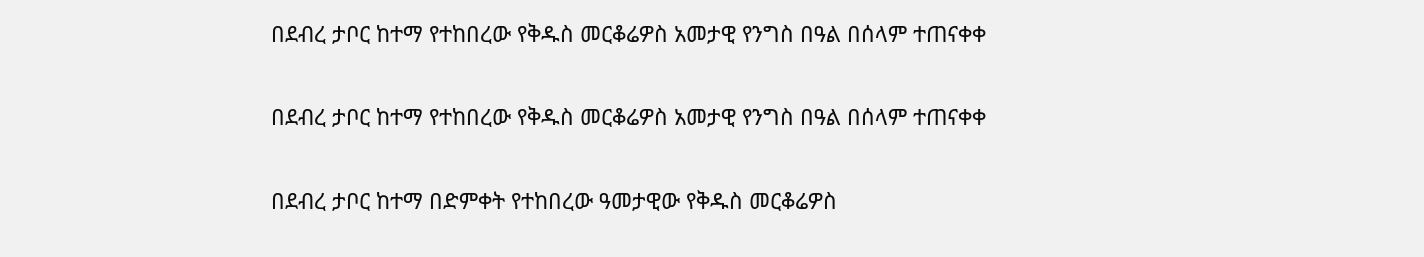በደብረ ታቦር ከተማ የተከበረው የቅዱስ መርቆሬዎስ አመታዊ የንግስ በዓል በሰላም ተጠናቀቀ

በደብረ ታቦር ከተማ የተከበረው የቅዱስ መርቆሬዎስ አመታዊ የንግስ በዓል በሰላም ተጠናቀቀ

በደብረ ታቦር ከተማ በድምቀት የተከበረው ዓመታዊው የቅዱስ መርቆሬዎስ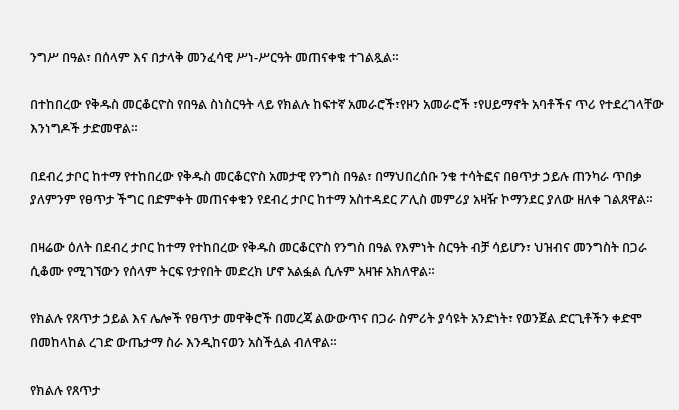ንግሥ በዓል፣ በሰላም እና በታላቅ መንፈሳዊ ሥነ-ሥርዓት መጠናቀቁ ተገልጿል።

በተከበረው የቅዱስ መርቆርዮስ የበዓል ስነስርዓት ላይ የክልሉ ከፍተኛ አመራሮች፣የዞን አመራሮች ፣የሀይማኖት አባቶችና ጥሪ የተደረገላቸው እንነግዶች ታድመዋል።

በደብረ ታቦር ከተማ የተከበረው የቅዱስ መርቆርዮስ አመታዊ የንግስ በዓል፣ በማህበረሰቡ ንቁ ተሳትፎና በፀጥታ ኃይሉ ጠንካራ ጥበቃ ያለምንም የፀጥታ ችግር በድምቀት መጠናቀቁን የደብረ ታቦር ከተማ አስተዳደር ፖሊስ መምሪያ አዛዥ ኮማንደር ያለው ዘለቀ ገልጸዋል።

በዛሬው ዕለት በደብረ ታቦር ከተማ የተከበረው የቅዱስ መርቆርዮስ የንግስ በዓል የእምነት ስርዓት ብቻ ሳይሆን፣ ህዝብና መንግስት በጋራ ሲቆሙ የሚገኘውን የሰላም ትርፍ የታየበት መድረክ ሆኖ አልፏል ሲሉም አዛዡ አክለዋል።

የክልሉ የጸጥታ ኃይል እና ሌሎች የፀጥታ መዋቅሮች በመረጃ ልውውጥና በጋራ ስምሪት ያሳዩት አንድነት፣ የወንጀል ድርጊቶችን ቀድሞ በመከላከል ረገድ ውጤታማ ስራ እንዲከናወን አስችሏል ብለዋል።

የክልሉ የጸጥታ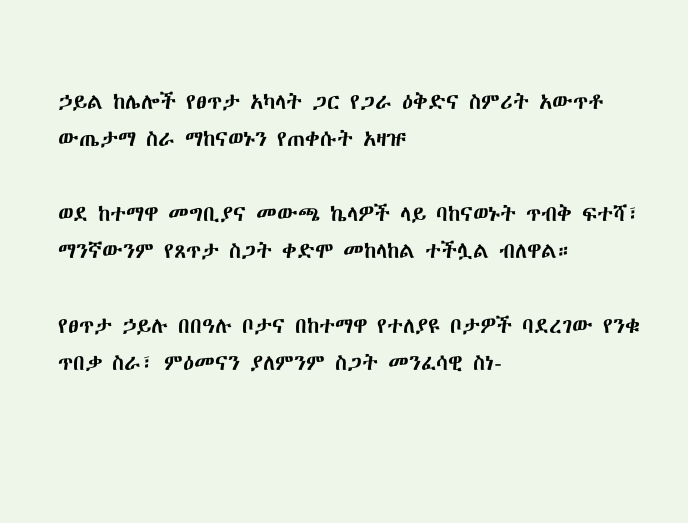ኃይል ከሌሎች የፀጥታ አካላት ጋር የጋራ ዕቅድና ስምሪት አውጥቶ ውጤታማ ስራ ማከናወኑን የጠቀሱት አዛዡ

ወደ ከተማዋ መግቢያና መውጫ ኬላዎች ላይ ባከናወኑት ጥብቅ ፍተሻ፣ ማንኛውንም የጸጥታ ስጋት ቀድሞ መከላከል ተችሏል ብለዋል።

የፀጥታ ኃይሉ በበዓሉ ቦታና በከተማዋ የተለያዩ ቦታዎች ባደረገው የንቁ ጥበቃ ስራ፣ ምዕመናን ያለምንም ስጋት መንፈሳዊ ስነ-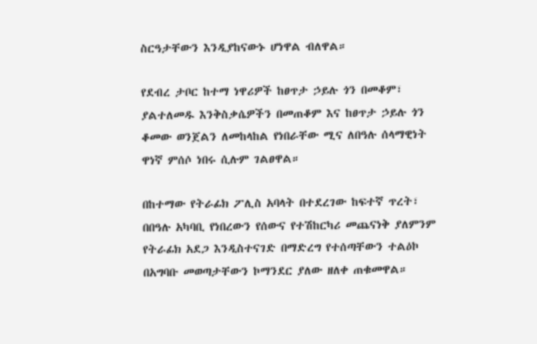ስርዓታቸውን እንዲያከናውኑ ሆነዋል ብለዋል።

የደብረ ታቦር ከተማ ነዋሪዎች ከፀጥታ ኃይሉ ጎን በመቆም፣ ያልተለመዱ እንቅስቃሴዎችን በመጠቆም እና ከፀጥታ ኃይሉ ጎን ቆመው ወንጀልን ለመከላከል የነበራቸው ሚና ለበዓሉ ሰላማዊነት ዋነኛ ምሰሶ ነበሩ ሲሉም ገልፀዋል።

በከተማው የትራፊክ ፖሊስ አባላት በተደረገው ከፍተኛ ጥረት፣ በበዓሉ አካባቢ የነበረውን የሰውና የተሽከርካሪ መጨናነቅ ያለምንም የትራፊክ አደጋ እንዲስተናገድ በማድረግ የተሰጣቸውን ተልዕኮ በአግባቡ መወጣታቸውን ኮማንደር ያለው ዘለቀ ጠቁመዋል።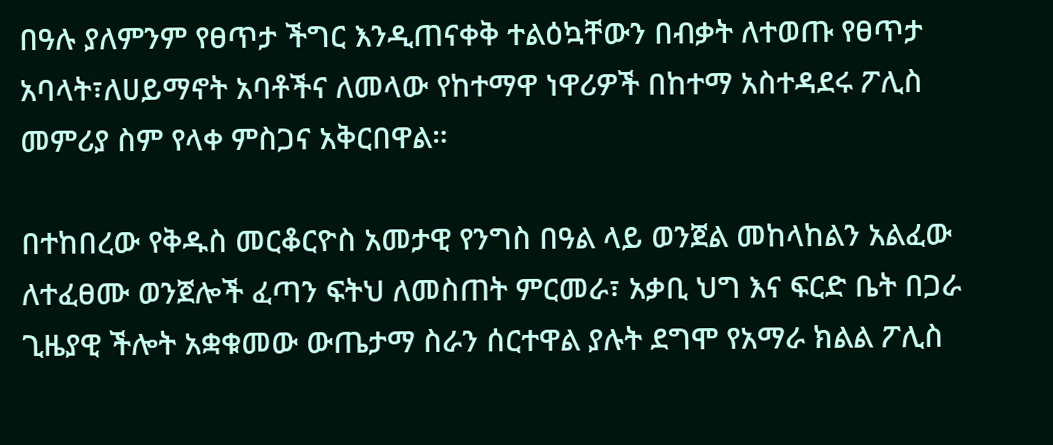በዓሉ ያለምንም የፀጥታ ችግር እንዲጠናቀቅ ተልዕኳቸውን በብቃት ለተወጡ የፀጥታ አባላት፣ለሀይማኖት አባቶችና ለመላው የከተማዋ ነዋሪዎች በከተማ አስተዳደሩ ፖሊስ መምሪያ ስም የላቀ ምስጋና አቅርበዋል።

በተከበረው የቅዱስ መርቆርዮስ አመታዊ የንግስ በዓል ላይ ወንጀል መከላከልን አልፈው ለተፈፀሙ ወንጀሎች ፈጣን ፍትህ ለመስጠት ምርመራ፣ አቃቢ ህግ እና ፍርድ ቤት በጋራ ጊዜያዊ ችሎት አቋቁመው ውጤታማ ስራን ሰርተዋል ያሉት ደግሞ የአማራ ክልል ፖሊስ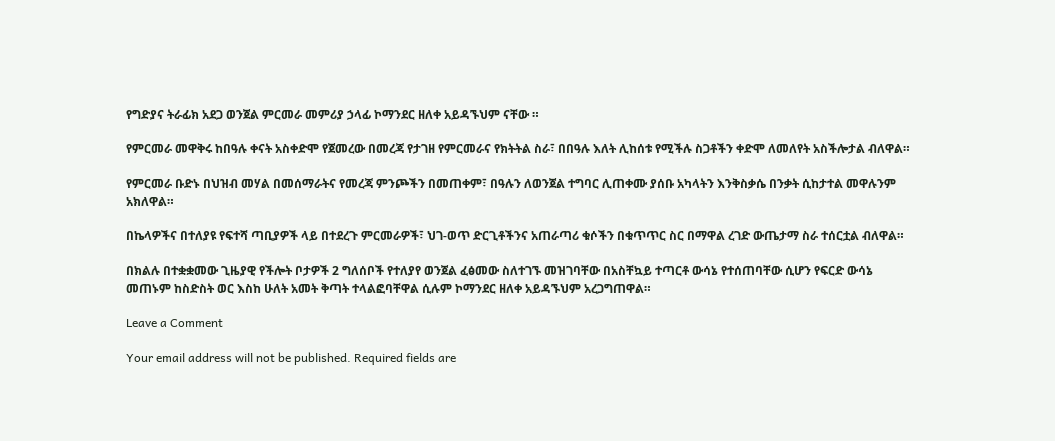የግድያና ትራፊክ አደጋ ወንጀል ምርመራ መምሪያ ኃላፊ ኮማንደር ዘለቀ አይዳኙህም ናቸው ።

የምርመራ መዋቅሩ ከበዓሉ ቀናት አስቀድሞ የጀመረው በመረጃ የታገዘ የምርመራና የክትትል ስራ፣ በበዓሉ እለት ሊከሰቱ የሚችሉ ስጋቶችን ቀድሞ ለመለየት አስችሎታል ብለዋል።

የምርመራ ቡድኑ በህዝብ መሃል በመሰማራትና የመረጃ ምንጮችን በመጠቀም፣ በዓሉን ለወንጀል ተግባር ሊጠቀሙ ያሰቡ አካላትን እንቅስቃሴ በንቃት ሲከታተል መዋሉንም አክለዋል።

በኬላዎችና በተለያዩ የፍተሻ ጣቢያዎች ላይ በተደረጉ ምርመራዎች፣ ህገ-ወጥ ድርጊቶችንና አጠራጣሪ ቁሶችን በቁጥጥር ስር በማዋል ረገድ ውጤታማ ስራ ተሰርቷል ብለዋል።

በክልሉ በተቋቋመው ጊዜያዊ የችሎት ቦታዎች 2 ግለሰቦች የተለያየ ወንጀል ፈፅመው ስለተገኙ መዝገባቸው በአስቸኳይ ተጣርቶ ውሳኔ የተሰጠባቸው ሲሆን የፍርድ ውሳኔ መጠኑም ከስድስት ወር እስከ ሁለት አመት ቅጣት ተላልፎባቸዋል ሲሉም ኮማንደር ዘለቀ አይዳኙህም አረጋግጠዋል።

Leave a Comment

Your email address will not be published. Required fields are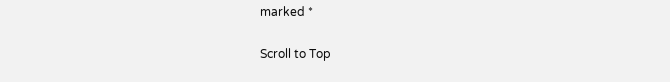marked *

Scroll to Top